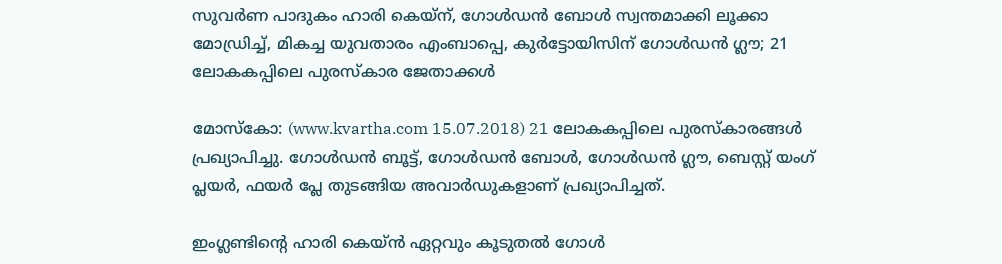സുവര്‍ണ പാദുകം ഹാരി കെയ്‌ന്, ഗോള്‍ഡന്‍ ബോള്‍ സ്വന്തമാക്കി ലൂക്കാ മോഡ്രിച്ച്, മികച്ച യുവതാരം എംബാപ്പെ, കുര്‍ട്ടോയിസിന് ഗോള്‍ഡന്‍ ഗ്ലൗ; 21 ലോകകപ്പിലെ പുരസ്‌കാര ജേതാക്കള്‍

മോസ്‌കോ: (www.kvartha.com 15.07.2018) 21 ലോകകപ്പിലെ പുരസ്‌കാരങ്ങള്‍ പ്രഖ്യാപിച്ചു. ഗോള്‍ഡന്‍ ബൂട്ട്, ഗോള്‍ഡന്‍ ബോള്‍, ഗോള്‍ഡന്‍ ഗ്ലൗ, ബെസ്റ്റ് യംഗ് പ്ലയര്‍, ഫയര്‍ പ്ലേ തുടങ്ങിയ അവാര്‍ഡുകളാണ് പ്രഖ്യാപിച്ചത്.

ഇംഗ്ലണ്ടിന്റെ ഹാരി കെയ്ന്‍ ഏറ്റവും കൂടുതല്‍ ഗോള്‍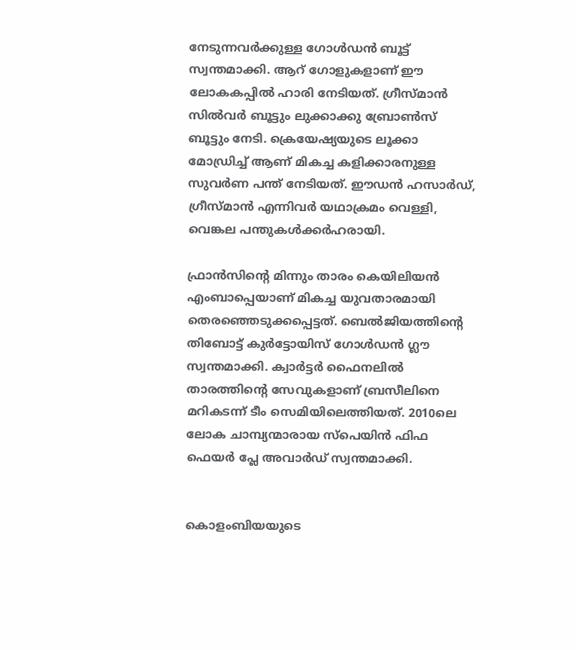നേടുന്നവര്‍ക്കുള്ള ഗോള്‍ഡന്‍ ബൂട്ട് സ്വന്തമാക്കി. ആറ് ഗോളുകളാണ് ഈ ലോകകപ്പില്‍ ഹാരി നേടിയത്. ഗ്രീസ്മാന്‍ സില്‍വര്‍ ബൂട്ടും ലുക്കാക്കു ബ്രോണ്‍സ് ബൂട്ടും നേടി. ക്രെയേഷ്യയുടെ ലൂക്കാ മോഡ്രിച്ച് ആണ് മികച്ച കളിക്കാരനുള്ള സുവര്‍ണ പന്ത് നേടിയത്. ഈഡന്‍ ഹസാര്‍ഡ്, ഗ്രീസ്മാന്‍ എന്നിവര്‍ യഥാക്രമം വെള്ളി, വെങ്കല പന്തുകള്‍ക്കര്‍ഹരായി.

ഫ്രാന്‍സിന്റെ മിന്നും താരം കെയിലിയന്‍ എംബാപ്പെയാണ് മികച്ച യുവതാരമായി തെരഞ്ഞെടുക്കപ്പെട്ടത്. ബെല്‍ജിയത്തിന്റെ തിബോട്ട് കുര്‍ട്ടോയിസ് ഗോള്‍ഡന്‍ ഗ്ലൗ സ്വന്തമാക്കി. ക്വാര്‍ട്ടര്‍ ഫൈനലില്‍ താരത്തിന്റെ സേവുകളാണ് ബ്രസീലിനെ മറികടന്ന് ടീം സെമിയിലെത്തിയത്. 2010ലെ ലോക ചാമ്പ്യന്മാരായ സ്‌പെയിന്‍ ഫിഫ ഫെയര്‍ പ്ലേ അവാര്‍ഡ് സ്വന്തമാക്കി.


കൊളംബിയയുടെ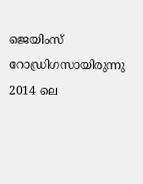ജെയിംസ് റോഡ്രിഗസായിരുന്നു 2014 ലെ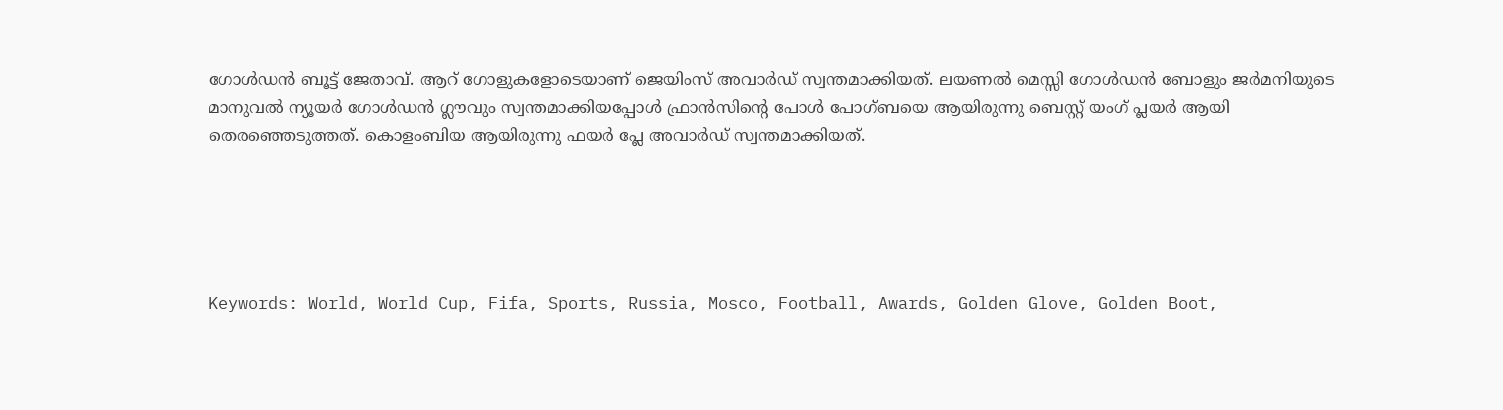ഗോള്‍ഡന്‍ ബൂട്ട് ജേതാവ്. ആറ് ഗോളുകളോടെയാണ് ജെയിംസ് അവാര്‍ഡ് സ്വന്തമാക്കിയത്. ലയണല്‍ മെസ്സി ഗോള്‍ഡന്‍ ബോളും ജര്‍മനിയുടെ മാനുവല്‍ ന്യൂയര്‍ ഗോള്‍ഡന്‍ ഗ്ലൗവും സ്വന്തമാക്കിയപ്പോള്‍ ഫ്രാന്‍സിന്റെ പോള്‍ പോഗ്ബയെ ആയിരുന്നു ബെസ്റ്റ് യംഗ് പ്ലയര്‍ ആയി തെരഞ്ഞെടുത്തത്. കൊളംബിയ ആയിരുന്നു ഫയര്‍ പ്ലേ അവാര്‍ഡ് സ്വന്തമാക്കിയത്.





Keywords: World, World Cup, Fifa, Sports, Russia, Mosco, Football, Awards, Golden Glove, Golden Boot,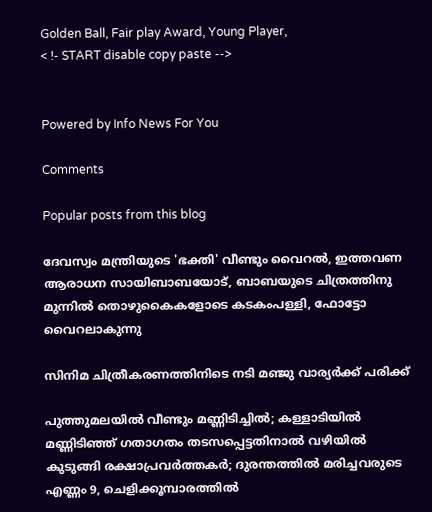Golden Ball, Fair play Award, Young Player,
< !- START disable copy paste -->


Powered by Info News For You

Comments

Popular posts from this blog

ദേവസ്വം മന്ത്രിയുടെ 'ഭക്തി' വീണ്ടും വൈറല്‍, ഇത്തവണ ആരാധന സായിബാബയോട്, ബാബയുടെ ചിത്രത്തിനു മുന്നില്‍ തൊഴുകൈകളോടെ കടകംപള്ളി, ഫോട്ടോ വൈറലാകുന്നു

സിനിമ ചിത്രീകരണത്തിനിടെ നടി മഞ്ജു വാര്യര്‍ക്ക് പരിക്ക്

പുത്തുമലയില്‍ വീണ്ടും മണ്ണിടിച്ചില്‍; കള്ളാടിയില്‍ മണ്ണിടിഞ്ഞ് ഗതാഗതം തടസപ്പെട്ടതിനാല്‍ വഴിയില്‍ കുടുങ്ങി രക്ഷാപ്രവര്‍ത്തകര്‍; ദുരന്തത്തില്‍ മരിച്ചവരുടെ എണ്ണം 9, ചെളിക്കൂമ്പാരത്തില്‍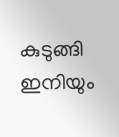കുടുങ്ങി ഇനിയും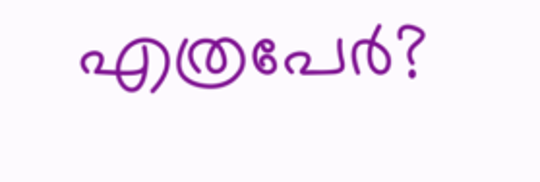എത്രപേര്‍?